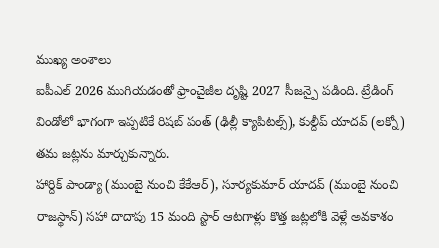ముఖ్య అంశాలు
ఐపీఎల్ 2026 ముగియడంతో ఫ్రాంచైజీల దృష్టి 2027 సీజన్పై పడింది. ట్రేడింగ్ విండోలో భాగంగా ఇప్పటికే రిషబ్ పంత్ (ఢిల్లీ క్యాపిటల్స్), కుల్దీప్ యాదవ్ (లక్నో) తమ జట్లను మార్చుకున్నారు.
హార్దిక్ పాండ్యా (ముంబై నుంచి కేకేఆర్), సూర్యకుమార్ యాదవ్ (ముంబై నుంచి రాజస్థాన్) సహా దాదాపు 15 మంది స్టార్ ఆటగాళ్లు కొత్త జట్లలోకి వెళ్లే అవకాశం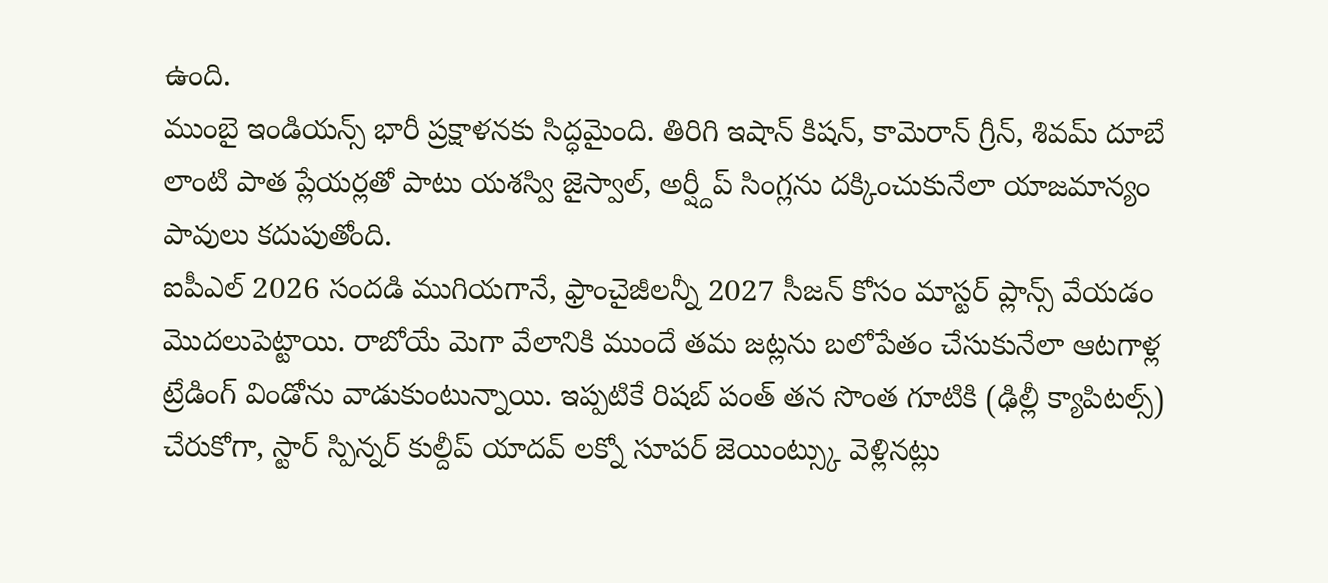ఉంది.
ముంబై ఇండియన్స్ భారీ ప్రక్షాళనకు సిద్ధమైంది. తిరిగి ఇషాన్ కిషన్, కామెరాన్ గ్రీన్, శివమ్ దూబే లాంటి పాత ప్లేయర్లతో పాటు యశస్వి జైస్వాల్, అర్ష్దీప్ సింగ్లను దక్కించుకునేలా యాజమాన్యం పావులు కదుపుతోంది.
ఐపీఎల్ 2026 సందడి ముగియగానే, ఫ్రాంచైజీలన్నీ 2027 సీజన్ కోసం మాస్టర్ ప్లాన్స్ వేయడం మొదలుపెట్టాయి. రాబోయే మెగా వేలానికి ముందే తమ జట్లను బలోపేతం చేసుకునేలా ఆటగాళ్ల ట్రేడింగ్ విండోను వాడుకుంటున్నాయి. ఇప్పటికే రిషబ్ పంత్ తన సొంత గూటికి (ఢిల్లీ క్యాపిటల్స్) చేరుకోగా, స్టార్ స్పిన్నర్ కుల్దీప్ యాదవ్ లక్నో సూపర్ జెయింట్స్కు వెళ్లినట్లు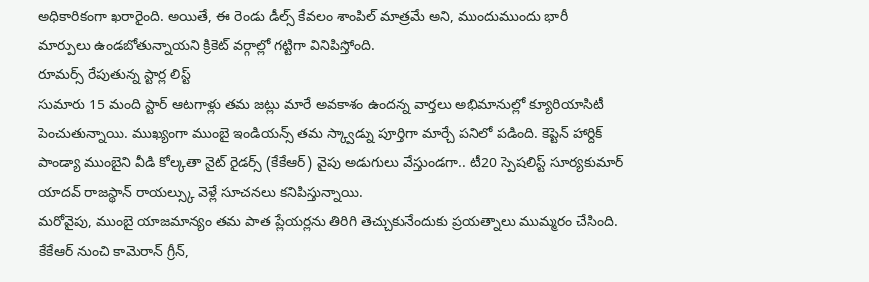అధికారికంగా ఖరారైంది. అయితే, ఈ రెండు డీల్స్ కేవలం శాంపిల్ మాత్రమే అని, ముందుముందు భారీ మార్పులు ఉండబోతున్నాయని క్రికెట్ వర్గాల్లో గట్టిగా వినిపిస్తోంది.
రూమర్స్ రేపుతున్న స్టార్ల లిస్ట్
సుమారు 15 మంది స్టార్ ఆటగాళ్లు తమ జట్లు మారే అవకాశం ఉందన్న వార్తలు అభిమానుల్లో క్యూరియాసిటీ పెంచుతున్నాయి. ముఖ్యంగా ముంబై ఇండియన్స్ తమ స్క్వాడ్ను పూర్తిగా మార్చే పనిలో పడింది. కెప్టెన్ హార్దిక్ పాండ్యా ముంబైని వీడి కోల్కతా నైట్ రైడర్స్ (కేకేఆర్) వైపు అడుగులు వేస్తుండగా.. టీ20 స్పెషలిస్ట్ సూర్యకుమార్ యాదవ్ రాజస్థాన్ రాయల్స్కు వెళ్లే సూచనలు కనిపిస్తున్నాయి.
మరోవైపు, ముంబై యాజమాన్యం తమ పాత ప్లేయర్లను తిరిగి తెచ్చుకునేందుకు ప్రయత్నాలు ముమ్మరం చేసింది. కేకేఆర్ నుంచి కామెరాన్ గ్రీన్,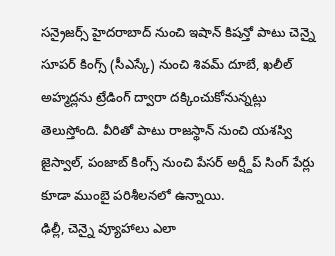సన్రైజర్స్ హైదరాబాద్ నుంచి ఇషాన్ కిషన్తో పాటు చెన్నై సూపర్ కింగ్స్ (సీఎస్కే) నుంచి శివమ్ దూబే, ఖలీల్ అహ్మద్లను ట్రేడింగ్ ద్వారా దక్కించుకోనున్నట్లు తెలుస్తోంది. వీరితో పాటు రాజస్థాన్ నుంచి యశస్వి జైస్వాల్, పంజాబ్ కింగ్స్ నుంచి పేసర్ అర్ష్దీప్ సింగ్ పేర్లు కూడా ముంబై పరిశీలనలో ఉన్నాయి.
ఢిల్లీ, చెన్నై వ్యూహాలు ఎలా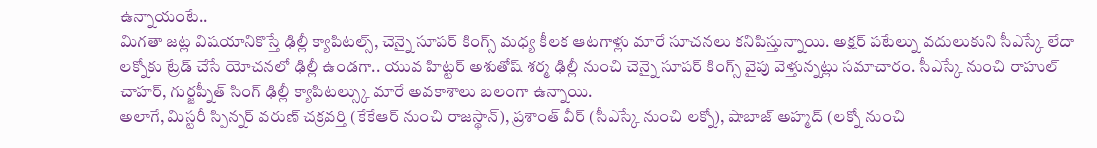ఉన్నాయంటే..
మిగతా జట్ల విషయానికొస్తే ఢిల్లీ క్యాపిటల్స్, చెన్నై సూపర్ కింగ్స్ మధ్య కీలక ఆటగాళ్లు మారే సూచనలు కనిపిస్తున్నాయి. అక్షర్ పటేల్ను వదులుకుని సీఎస్కే లేదా లక్నోకు ట్రేడ్ చేసే యోచనలో ఢిల్లీ ఉండగా.. యువ హిట్టర్ అశుతోష్ శర్మ ఢిల్లీ నుంచి చెన్నై సూపర్ కింగ్స్ వైపు వెళ్తున్నట్లు సమాచారం. సీఎస్కే నుంచి రాహుల్ చాహర్, గుర్జప్నీత్ సింగ్ ఢిల్లీ క్యాపిటల్స్కు మారే అవకాశాలు బలంగా ఉన్నాయి.
అలాగే, మిస్టరీ స్పిన్నర్ వరుణ్ చక్రవర్తి (కేకేఆర్ నుంచి రాజస్థాన్), ప్రశాంత్ వీర్ (సీఎస్కే నుంచి లక్నో), షాబాజ్ అహ్మద్ (లక్నో నుంచి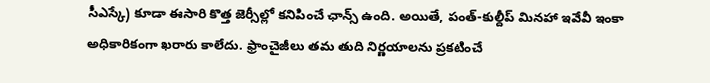సీఎస్కే) కూడా ఈసారి కొత్త జెర్సీల్లో కనిపించే ఛాన్స్ ఉంది. అయితే, పంత్-కుల్దీప్ మినహా ఇవేవీ ఇంకా అధికారికంగా ఖరారు కాలేదు. ఫ్రాంచైజీలు తమ తుది నిర్ణయాలను ప్రకటించే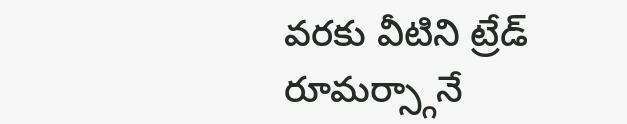వరకు వీటిని ట్రేడ్ రూమర్స్గానే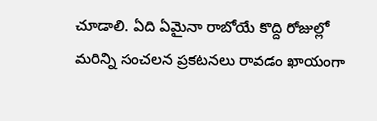చూడాలి. ఏది ఏమైనా రాబోయే కొద్ది రోజుల్లో మరిన్ని సంచలన ప్రకటనలు రావడం ఖాయంగా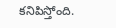కనిపిస్తోంది.